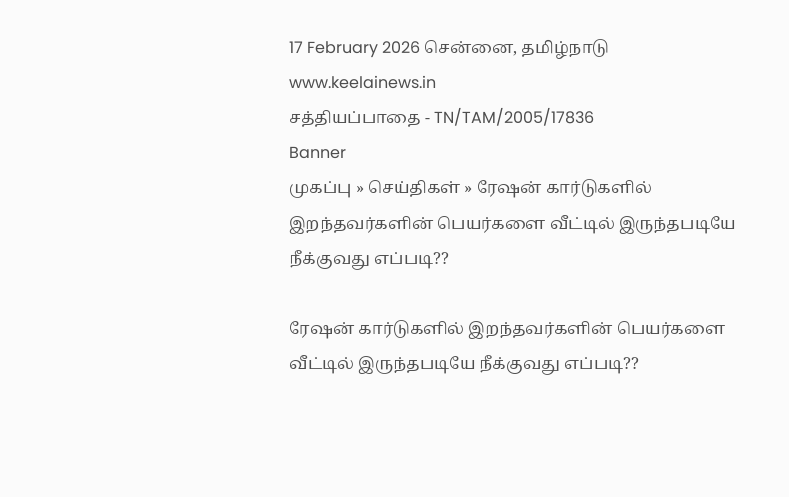17 February 2026 சென்னை, தமிழ்நாடு
www.keelainews.in
சத்தியப்பாதை - TN/TAM/2005/17836
Banner
முகப்பு » செய்திகள் » ரேஷன் கார்டுகளில் இறந்தவர்களின் பெயர்களை வீட்டில் இருந்தபடியே நீக்குவது எப்படி??

ரேஷன் கார்டுகளில் இறந்தவர்களின் பெயர்களை வீட்டில் இருந்தபடியே நீக்குவது எப்படி??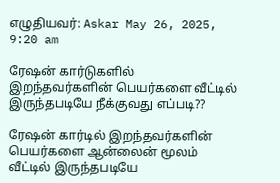எழுதியவர்: Askar May 26, 2025, 9:20 am

ரேஷன் கார்டுகளில் இறந்தவர்களின் பெயர்களை வீட்டில் இருந்தபடியே நீக்குவது எப்படி??

ரேஷன் கார்டில் இறந்தவர்களின் பெயர்களை ஆன்லைன் மூலம் வீட்டில் இருந்தபடியே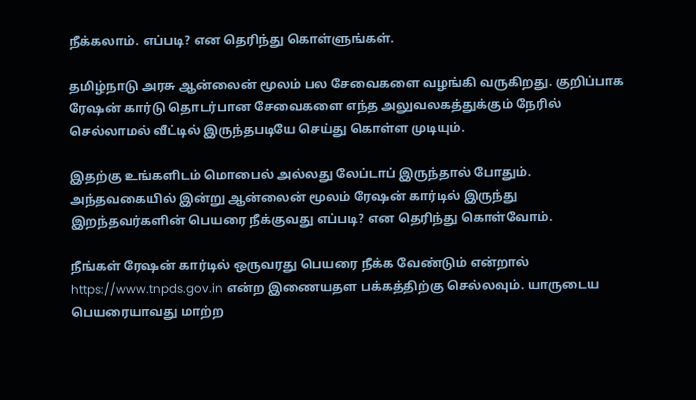நீக்கலாம். எப்படி? என தெரிந்து கொள்ளுங்கள்.

தமிழ்நாடு அரசு ஆன்லைன் மூலம் பல சேவைகளை வழங்கி வருகிறது. குறிப்பாக ரேஷன் கார்டு தொடர்பான சேவைகளை எந்த அலுவலகத்துக்கும் நேரில் செல்லாமல் வீட்டில் இருந்தபடியே செய்து கொள்ள முடியும்.

இதற்கு உங்களிடம் மொபைல் அல்லது லேப்டாப் இருந்தால் போதும். அந்தவகையில் இன்று ஆன்லைன் மூலம் ரேஷன் கார்டில் இருந்து இறந்தவர்களின் பெயரை நீக்குவது எப்படி? என தெரிந்து கொள்வோம்.

நீங்கள் ரேஷன் கார்டில் ஒருவரது பெயரை நீக்க வேண்டும் என்றால் https://www.tnpds.gov.in என்ற இணையதள பக்கத்திற்கு செல்லவும். யாருடைய பெயரையாவது மாற்ற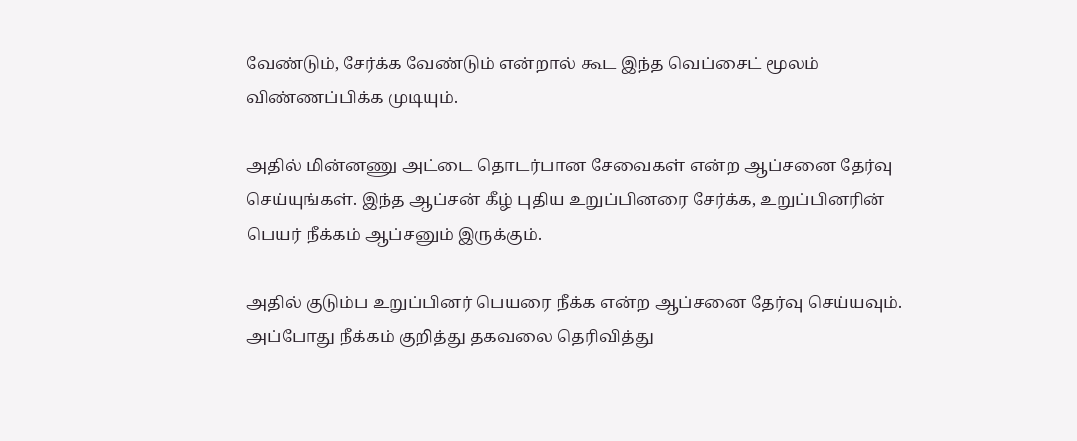வேண்டும், சேர்க்க வேண்டும் என்றால் கூட இந்த வெப்சைட் மூலம் விண்ணப்பிக்க முடியும்.

அதில் மின்னணு அட்டை தொடர்பான சேவைகள் என்ற ஆப்சனை தேர்வு செய்யுங்கள். இந்த ஆப்சன் கீழ் புதிய உறுப்பினரை சேர்க்க, உறுப்பினரின் பெயர் நீக்கம் ஆப்சனும் இருக்கும்.

அதில் குடும்ப உறுப்பினர் பெயரை நீக்க என்ற ஆப்சனை தேர்வு செய்யவும். அப்போது நீக்கம் குறித்து தகவலை தெரிவித்து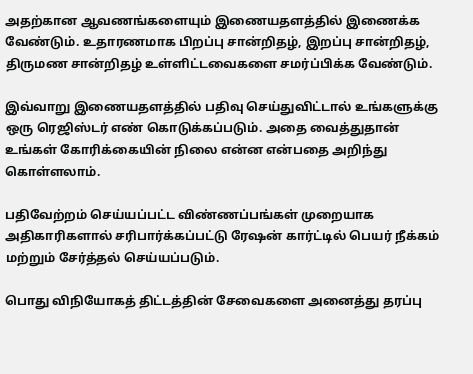அதற்கான ஆவணங்களையும் இணையதளத்தில் இணைக்க வேண்டும். உதாரணமாக பிறப்பு சான்றிதழ், இறப்பு சான்றிதழ், திருமண சான்றிதழ் உள்ளிட்டவைகளை சமர்ப்பிக்க வேண்டும்.

இவ்வாறு இணையதளத்தில் பதிவு செய்துவிட்டால் உங்களுக்கு ஒரு ரெஜிஸ்டர் எண் கொடுக்கப்படும். அதை வைத்துதான் உங்கள் கோரிக்கையின் நிலை என்ன என்பதை அறிந்து கொள்ளலாம்.

பதிவேற்றம் செய்யப்பட்ட விண்ணப்பங்கள் முறையாக அதிகாரிகளால் சரிபார்க்கப்பட்டு ரேஷன் கார்ட்டில் பெயர் நீக்கம் மற்றும் சேர்த்தல் செய்யப்படும்.

பொது விநியோகத் திட்டத்தின் சேவைகளை அனைத்து தரப்பு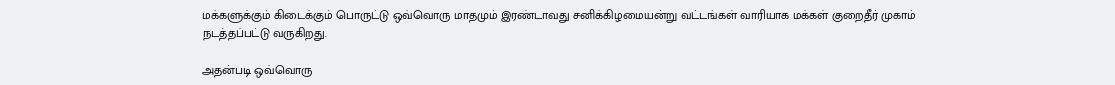மக்களுக்கும் கிடைக்கும் பொருட்டு ஒவ்வொரு மாதமும் இரண்டாவது சனிக்கிழமையன்று வட்டங்கள் வாரியாக மக்கள் குறைதீர் முகாம் நடத்தப்பட்டு வருகிறது.

அதன்படி ஒவ்வொரு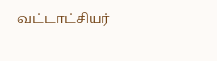வட்டாட்சியர்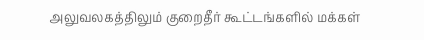அலுவலகத்திலும் குறைதீர் கூட்டங்களில் மக்கள்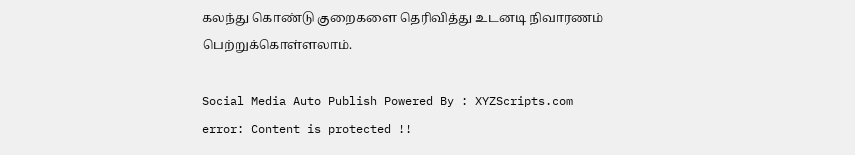கலந்து கொண்டு குறைகளை தெரிவித்து உடனடி நிவாரணம் பெற்றுக்கொள்ளலாம்.

Social Media Auto Publish Powered By : XYZScripts.com
error: Content is protected !!